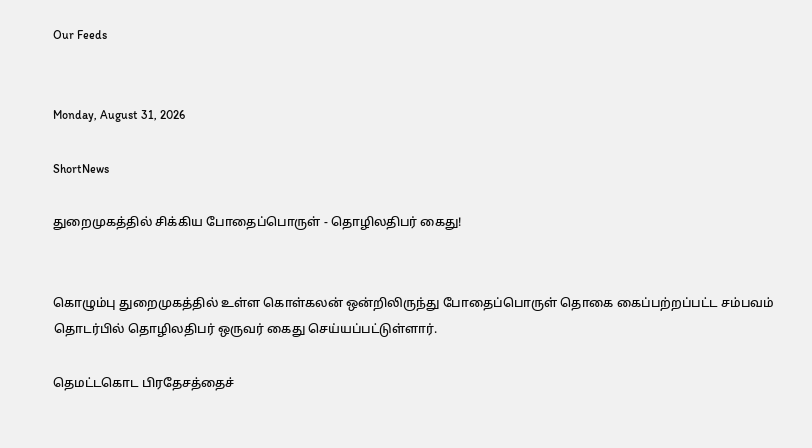Our Feeds


Monday, August 31, 2026

ShortNews

துறைமுகத்தில் சிக்கிய போதைப்பொருள் - தொழிலதிபர் கைது!


கொழும்பு துறைமுகத்தில் உள்ள கொள்கலன் ஒன்றிலிருந்து போதைப்பொருள் தொகை கைப்பற்றப்பட்ட சம்பவம் தொடர்பில் தொழிலதிபர் ஒருவர் கைது செய்யப்பட்டுள்ளார்.

தெமட்டகொட பிரதேசத்தைச்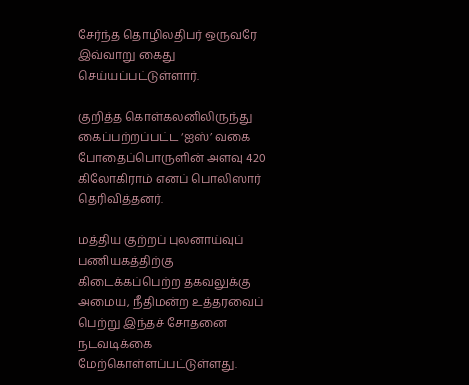சேர்ந்த தொழிலதிபர் ஒருவரே இவ்வாறு கைது செய்யப்பட்டுள்ளார்.

குறித்த கொள்கலனிலிருந்து கைப்பற்றப்பட்ட ‘ஐஸ்’ வகை போதைப்பொருளின் அளவு 420 கிலோகிராம் எனப் பொலிஸார் தெரிவித்தனர்.

மத்திய குற்றப் புலனாய்வுப் பணியகத்திற்கு கிடைக்கப்பெற்ற தகவலுக்கு அமைய, நீதிமன்ற உத்தரவைப் பெற்று இந்தச் சோதனை நடவடிக்கை மேற்கொள்ளப்பட்டுள்ளது.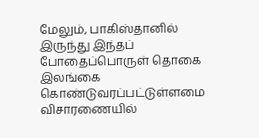மேலும், பாகிஸ்தானில் இருந்து இந்தப் போதைப்பொருள் தொகை இலங்கை கொண்டுவரப்பட்டுள்ளமை விசாரணையில்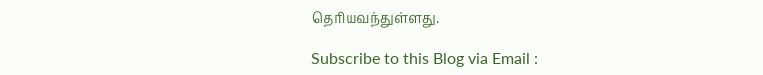தெரியவந்துள்ளது.

Subscribe to this Blog via Email :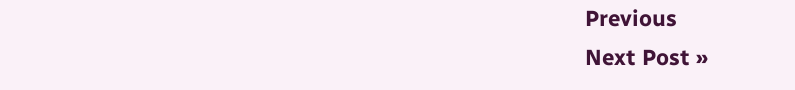Previous
Next Post »